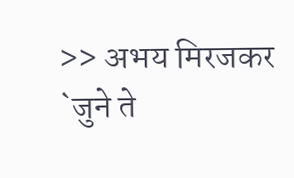>> अभय मिरजकर
`जुने ते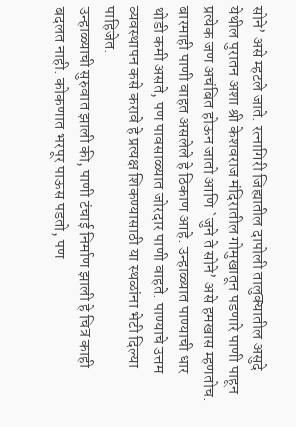सोने’ असे म्हटले जाते. रत्नागिरी जिह्यातील दापोली तालुक्यातील असुदे येथील पुरातन अशा श्री केशवराज मंदिरातील गोमुखातून पडणारे पाणी पाहून प्रत्येक जण अचंबित होऊन जातो आणि `जुने ते सोने’ असे हमखास म्हणतोच. बारमाही पाणी वाहत असलेले हे ठिकाण आहे. उन्हाळ्यात पाण्याची धार थोडी कमी असते, पण पावसाळ्यात जोरदार पाणी वाहते. पाण्याचे उत्तम व्यवस्थापन कसे करावे हे प्रत्यक्ष शिकण्यासाठी या स्थळांना भेटी दिल्या पाहिजेत.
उन्हाळ्याची सुरुवात झाली की, पाणी टंचाई निर्माण झाली हे चित्र काही बदलत नाही. कोकणात भरपूर पाऊस पडतो, पण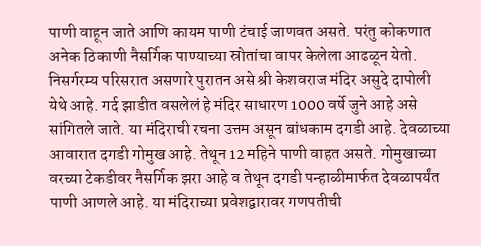पाणी वाहून जाते आणि कायम पाणी टंचाई जाणवत असते. परंतु कोकणात अनेक ठिकाणी नैसर्गिक पाण्याच्या स्रोतांचा वापर केलेला आढळून येतो. निसर्गरम्य परिसरात असणारे पुरातन असे श्री केशवराज मंदिर असुदे दापोली येथे आहे. गर्द झाडीत वसलेलं हे मंदिर साधारण 1000 वर्षे जुने आहे असे सांगितले जाते. या मंदिराची रचना उत्तम असून बांधकाम दगडी आहे. देवळाच्या आवारात दगडी गोमुख आहे. तेथून 12 महिने पाणी वाहत असते. गोमुखाच्या वरच्या टेकडीवर नैसर्गिक झरा आहे व तेथून दगडी पन्हाळीमार्फत देवळापर्यंत पाणी आणले आहे. या मंदिराच्या प्रवेशद्वारावर गणपतीची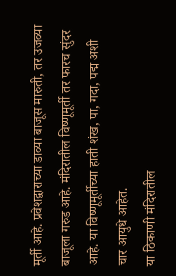मूर्ती आहे. प्रवेशद्वाराच्या डाव्या बाजूस मारुती, तर उजव्या बाजूला गरुड आहे. मंदिरातील विष्णूमूर्ती तर फारच सुंदर आहे. या विष्णूमूर्तीच्या हाती शंख, पा, गदा, पद्म अशी चार आयुधे आहेत.
या ठिकाणी मंदिरातील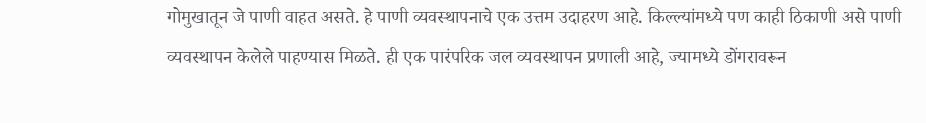गोमुखातून जे पाणी वाहत असते. हे पाणी व्यवस्थापनाचे एक उत्तम उदाहरण आहे. किल्ल्यांमध्ये पण काही ठिकाणी असे पाणी व्यवस्थापन केलेले पाहण्यास मिळते. ही एक पारंपरिक जल व्यवस्थापन प्रणाली आहे, ज्यामध्ये डोंगरावरून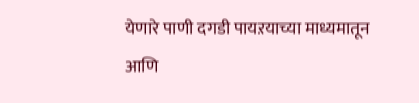येणारे पाणी दगडी पायऱयाच्या माध्यमातून आणि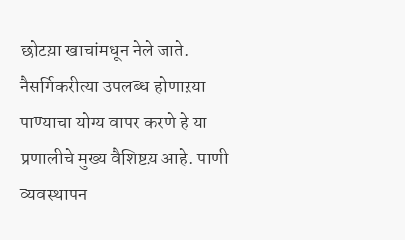छोटय़ा खाचांमधून नेले जाते. नैसर्गिकरीत्या उपलब्ध होणाऱया पाण्याचा योग्य वापर करणे हे या प्रणालीचे मुख्य वैशिष्टय़ आहे. पाणी व्यवस्थापन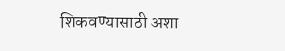शिकवण्यासाठी अशा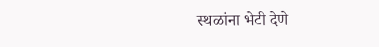स्थळांना भेटी देणे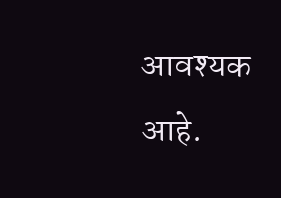आवश्यक आहे.